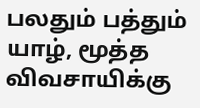பலதும் பத்தும்
யாழ், மூத்த விவசாயிக்கு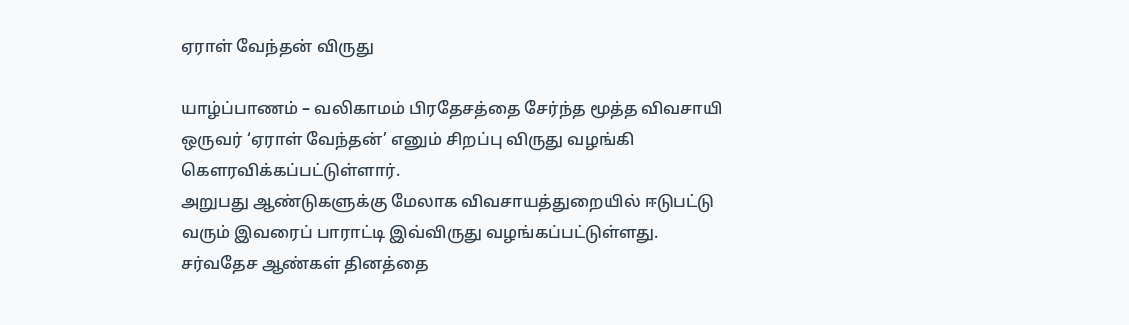ஏராள் வேந்தன் விருது

யாழ்ப்பாணம் – வலிகாமம் பிரதேசத்தை சேர்ந்த மூத்த விவசாயி ஒருவர் ‘ஏராள் வேந்தன்’ எனும் சிறப்பு விருது வழங்கி கௌரவிக்கப்பட்டுள்ளார்.
அறுபது ஆண்டுகளுக்கு மேலாக விவசாயத்துறையில் ஈடுபட்டு வரும் இவரைப் பாராட்டி இவ்விருது வழங்கப்பட்டுள்ளது. சர்வதேச ஆண்கள் தினத்தை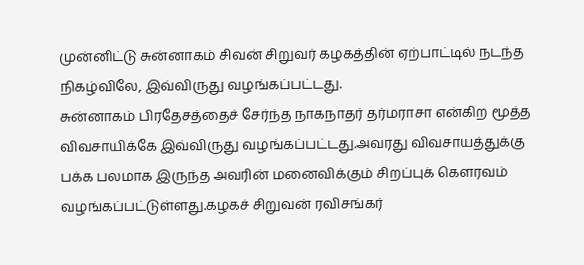முன்னிட்டு சுன்னாகம் சிவன் சிறுவர் கழகத்தின் ஏற்பாட்டில் நடந்த நிகழ்விலே, இவ்விருது வழங்கப்பட்டது.
சுன்னாகம் பிரதேசத்தைச் சேர்ந்த நாகநாதர் தர்மராசா என்கிற மூத்த விவசாயிக்கே இவ்விருது வழங்கப்பட்டது.அவரது விவசாயத்துக்கு பக்க பலமாக இருந்த அவரின் மனைவிக்கும் சிறப்புக் கௌரவம் வழங்கப்பட்டுள்ளது.கழகச் சிறுவன் ரவிசங்கர்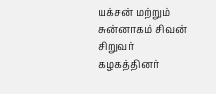யக்சன் மற்றும் சுன்னாகம் சிவன் சிறுவர் கழகத்தினர்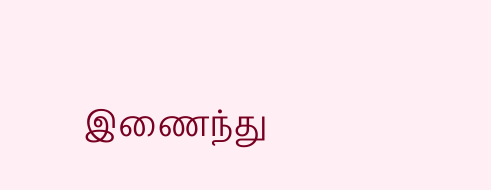இணைந்து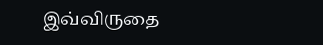இவ்விருதை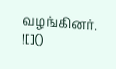வழங்கினர்.
![]()